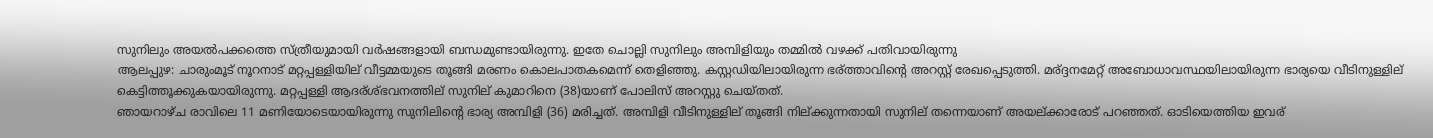സുനിലും അയല്‍പക്കത്തെ സ്ത്രീയുമായി വര്‍ഷങ്ങളായി ബന്ധമുണ്ടായിരുന്നു. ഇതേ ചൊല്ലി സുനിലും അമ്പിളിയും തമ്മില്‍ വഴക്ക് പതിവായിരുന്നു
ആലപ്പുഴ: ചാരുംമൂട് നൂറനാട് മറ്റപ്പള്ളിയില് വീട്ടമ്മയുടെ തൂങ്ങി മരണം കൊലപാതകമെന്ന് തെളിഞ്ഞു. കസ്റ്റഡിയിലായിരുന്ന ഭര്ത്താവിന്റെ അറസ്റ്റ് രേഖപ്പെടുത്തി. മര്ദ്ദനമേറ്റ് അബോധാവസ്ഥയിലായിരുന്ന ഭാര്യയെ വീടിനുള്ളില് കെട്ടിത്തൂക്കുകയായിരുന്നു. മറ്റപ്പള്ളി ആദര്ശ്ഭവനത്തില് സുനില് കുമാറിനെ (38)യാണ് പോലിസ് അറസ്റ്റു ചെയ്തത്.
ഞായറാഴ്ച രാവിലെ 11 മണിയോടെയായിരുന്നു സുനിലിന്റെ ഭാര്യ അമ്പിളി (36) മരിച്ചത്. അമ്പിളി വീടിനുള്ളില് തൂങ്ങി നില്ക്കുന്നതായി സുനില് തന്നെയാണ് അയല്ക്കാരോട് പറഞ്ഞത്. ഓടിയെത്തിയ ഇവര്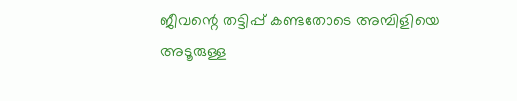ജീവന്റെ തട്ടിപ്പ് കണ്ടതോടെ അമ്പിളിയെ അടൂരുള്ള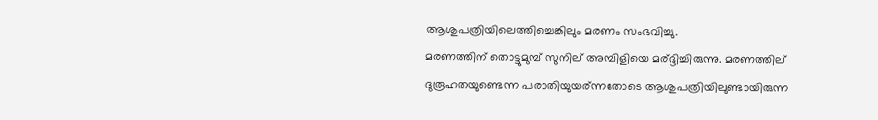ആശുപത്രിയിലെത്തിച്ചെങ്കിലും മരണം സംഭവിച്ചു.
മരണത്തിന് തൊട്ടുമുമ്പ് സുനില് അമ്പിളിയെ മര്ദ്ദിച്ചിരുന്നു. മരണത്തില് ദുരൂഹതയുണ്ടെന്ന പരാതിയുയര്ന്നതോടെ ആശുപത്രിയിലുണ്ടായിരുന്ന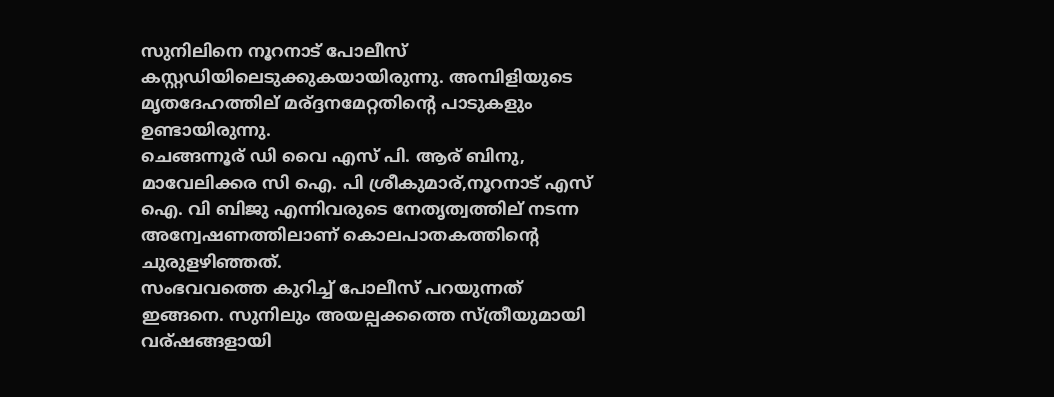സുനിലിനെ നൂറനാട് പോലീസ് കസ്റ്റഡിയിലെടുക്കുകയായിരുന്നു. അമ്പിളിയുടെ മൃതദേഹത്തില് മര്ദ്ദനമേറ്റതിന്റെ പാടുകളും ഉണ്ടായിരുന്നു.
ചെങ്ങന്നൂര് ഡി വൈ എസ് പി. ആര് ബിനു, മാവേലിക്കര സി ഐ. പി ശ്രീകുമാര്,നൂറനാട് എസ് ഐ. വി ബിജു എന്നിവരുടെ നേതൃത്വത്തില് നടന്ന അന്വേഷണത്തിലാണ് കൊലപാതകത്തിന്റെ ചുരുളഴിഞ്ഞത്.
സംഭവവത്തെ കുറിച്ച് പോലീസ് പറയുന്നത് ഇങ്ങനെ. സുനിലും അയല്പക്കത്തെ സ്ത്രീയുമായി വര്ഷങ്ങളായി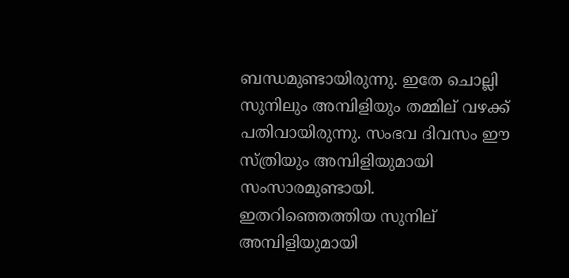ബന്ധമുണ്ടായിരുന്നു. ഇതേ ചൊല്ലി സുനിലും അമ്പിളിയും തമ്മില് വഴക്ക് പതിവായിരുന്നു. സംഭവ ദിവസം ഈ സ്ത്രിയും അമ്പിളിയുമായി സംസാരമുണ്ടായി. ഇതറിഞ്ഞെത്തിയ സുനില് അമ്പിളിയുമായി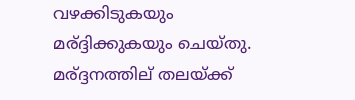വഴക്കിടുകയും മര്ദ്ദിക്കുകയും ചെയ്തു.
മര്ദ്ദനത്തില് തലയ്ക്ക്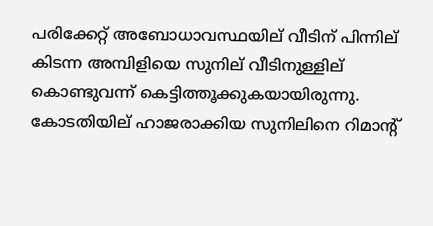പരിക്കേറ്റ് അബോധാവസ്ഥയില് വീടിന് പിന്നില് കിടന്ന അമ്പിളിയെ സുനില് വീടിനുള്ളില് കൊണ്ടുവന്ന് കെട്ടിത്തൂക്കുകയായിരുന്നു. കോടതിയില് ഹാജരാക്കിയ സുനിലിനെ റിമാന്റ്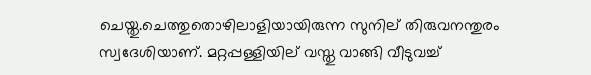ചെയ്തു.ചെത്തുതൊഴിലാളിയായിരുന്ന സുനില് തിരുവനന്തുരം സ്വദേശിയാണ്. മറ്റപ്പള്ളിയില് വസ്തു വാങ്ങി വീടുവച്ച്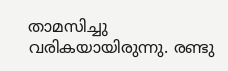താമസിച്ചു വരികയായിരുന്നു. രണ്ടു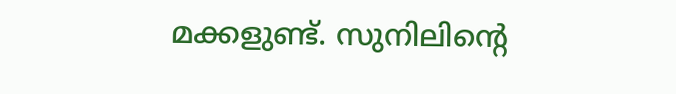മക്കളുണ്ട്. സുനിലിന്റെ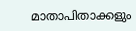മാതാപിതാക്കളും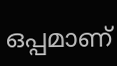ഒപ്പമാണ്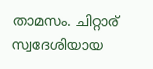താമസം. ചിറ്റാര് സ്വദേശിയായ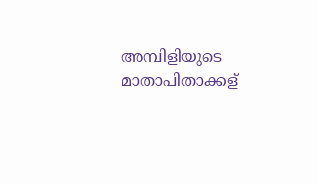അമ്പിളിയുടെ മാതാപിതാക്കള്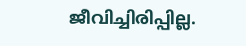ജീവിച്ചിരിപ്പില്ല.